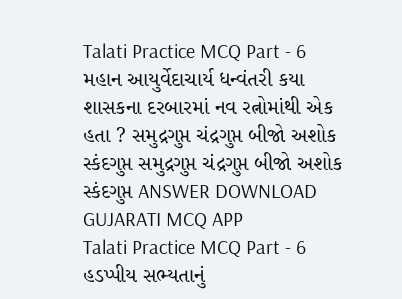Talati Practice MCQ Part - 6 મહાન આયુર્વેદાચાર્ય ધન્વંતરી કયા શાસકના દરબારમાં નવ રત્નોમાંથી એક હતા ? સમુદ્રગુપ્ત ચંદ્રગુપ્ત બીજો અશોક સ્કંદગુપ્ત સમુદ્રગુપ્ત ચંદ્રગુપ્ત બીજો અશોક સ્કંદગુપ્ત ANSWER DOWNLOAD GUJARATI MCQ APP
Talati Practice MCQ Part - 6 હડપ્પીય સભ્યતાનું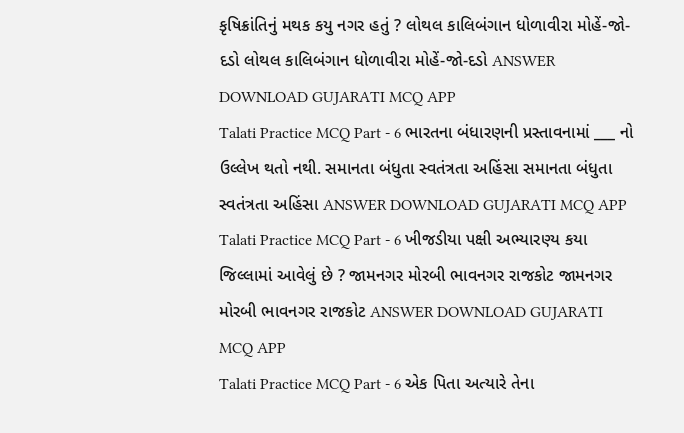કૃષિક્રાંતિનું મથક કયુ નગર હતું ? લોથલ કાલિબંગાન ધોળાવીરા મોહેં-જો-દડો લોથલ કાલિબંગાન ધોળાવીરા મોહેં-જો-દડો ANSWER DOWNLOAD GUJARATI MCQ APP
Talati Practice MCQ Part - 6 ભારતના બંધારણની પ્રસ્તાવનામાં ___ નો ઉલ્લેખ થતો નથી. સમાનતા બંધુતા સ્વતંત્રતા અહિંસા સમાનતા બંધુતા સ્વતંત્રતા અહિંસા ANSWER DOWNLOAD GUJARATI MCQ APP
Talati Practice MCQ Part - 6 ખીજડીયા પક્ષી અભ્યારણ્ય કયા જિલ્લામાં આવેલું છે ? જામનગર મોરબી ભાવનગર રાજકોટ જામનગર મોરબી ભાવનગર રાજકોટ ANSWER DOWNLOAD GUJARATI MCQ APP
Talati Practice MCQ Part - 6 એક પિતા અત્યારે તેના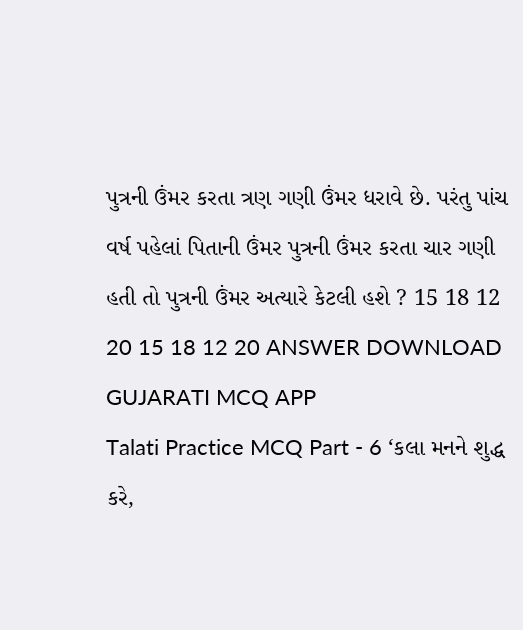પુત્રની ઉંમર કરતા ત્રણ ગણી ઉંમર ધરાવે છે. પરંતુ પાંચ વર્ષ પહેલાં પિતાની ઉંમર પુત્રની ઉંમર કરતા ચાર ગણી હતી તો પુત્રની ઉંમર અત્યારે કેટલી હશે ? 15 18 12 20 15 18 12 20 ANSWER DOWNLOAD GUJARATI MCQ APP
Talati Practice MCQ Part - 6 ‘કલા મનને શુદ્ધ કરે,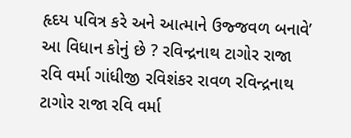હૃદય પવિત્ર કરે અને આત્માને ઉજ્જવળ બનાવે’ આ વિધાન કોનું છે ? રવિન્દ્રનાથ ટાગોર રાજા રવિ વર્મા ગાંધીજી રવિશંકર રાવળ રવિન્દ્રનાથ ટાગોર રાજા રવિ વર્મા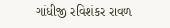ગાંધીજી રવિશંકર રાવળ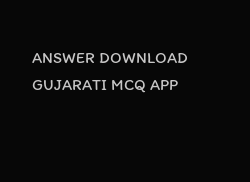ANSWER DOWNLOAD GUJARATI MCQ APP